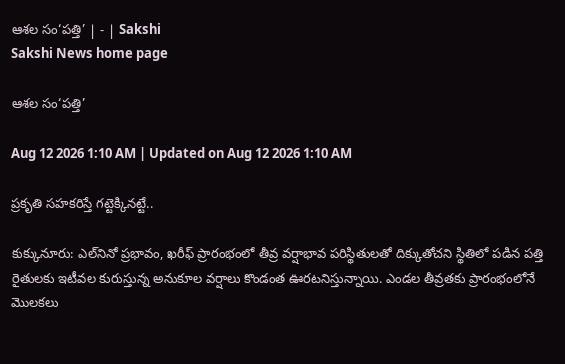ఆశల సం‘పత్తి’ | - | Sakshi
Sakshi News home page

ఆశల సం‘పత్తి’

Aug 12 2026 1:10 AM | Updated on Aug 12 2026 1:10 AM

ప్రకృతి సహకరిస్తే గట్టెక్కినట్టే..

కుక్కునూరు: ఎల్‌నినో ప్రభావం, ఖరీఫ్‌ ప్రారంభంలో తీవ్ర వర్షాభావ పరిస్థితులతో దిక్కుతోచని స్థితిలో పడిన పత్తి రైతులకు ఇటీవల కురుస్తున్న అనుకూల వర్షాలు కొండంత ఊరటనిస్తున్నాయి. ఎండల తీవ్రతకు ప్రారంభంలోనే మొలకలు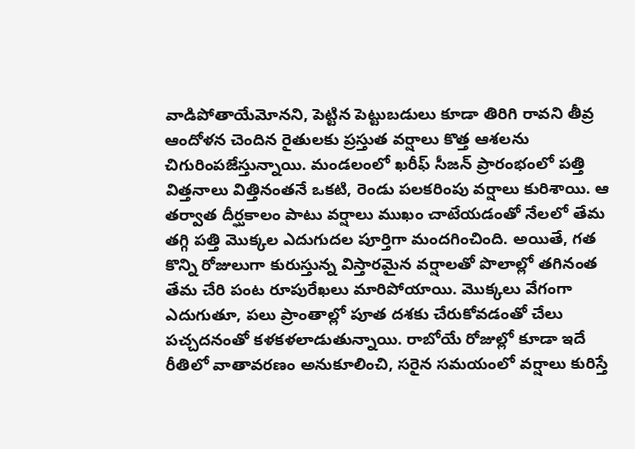వాడిపోతాయేమోనని, పెట్టిన పెట్టుబడులు కూడా తిరిగి రావని తీవ్ర ఆందోళన చెందిన రైతులకు ప్రస్తుత వర్షాలు కొత్త ఆశలను చిగురింపజేస్తున్నాయి. మండలంలో ఖరీఫ్‌ సీజన్‌ ప్రారంభంలో పత్తి విత్తనాలు విత్తినంతనే ఒకటి, రెండు పలకరింపు వర్షాలు కురిశాయి. ఆ తర్వాత దీర్ఘకాలం పాటు వర్షాలు ముఖం చాటేయడంతో నేలలో తేమ తగ్గి పత్తి మొక్కల ఎదుగుదల పూర్తిగా మందగించింది. అయితే, గత కొన్ని రోజులుగా కురుస్తున్న విస్తారమైన వర్షాలతో పొలాల్లో తగినంత తేమ చేరి పంట రూపురేఖలు మారిపోయాయి. మొక్కలు వేగంగా ఎదుగుతూ, పలు ప్రాంతాల్లో పూత దశకు చేరుకోవడంతో చేలు పచ్చదనంతో కళకళలాడుతున్నాయి. రాబోయే రోజుల్లో కూడా ఇదే రీతిలో వాతావరణం అనుకూలించి, సరైన సమయంలో వర్షాలు కురిస్తే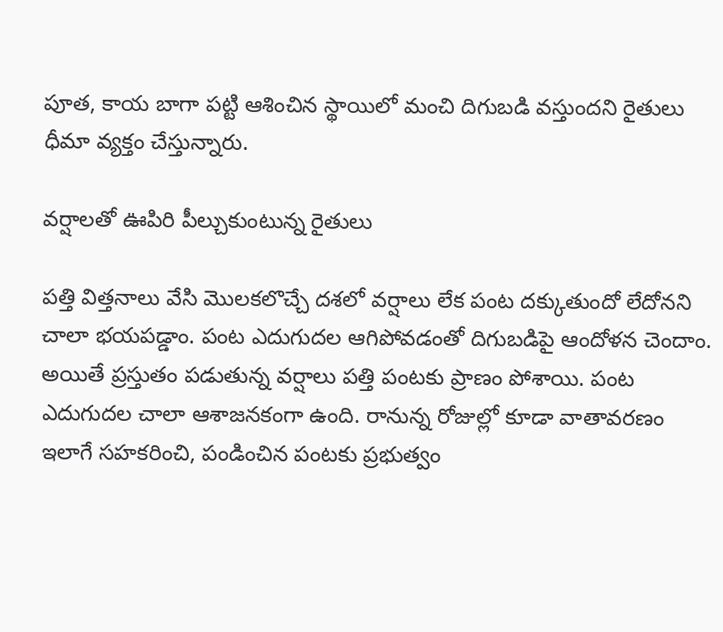పూత, కాయ బాగా పట్టి ఆశించిన స్థాయిలో మంచి దిగుబడి వస్తుందని రైతులు ధీమా వ్యక్తం చేస్తున్నారు.

వర్షాలతో ఊపిరి పీల్చుకుంటున్న రైతులు

పత్తి విత్తనాలు వేసి మొలకలొచ్చే దశలో వర్షాలు లేక పంట దక్కుతుందో లేదోనని చాలా భయపడ్డాం. పంట ఎదుగుదల ఆగిపోవడంతో దిగుబడిపై ఆందోళన చెందాం. అయితే ప్రస్తుతం పడుతున్న వర్షాలు పత్తి పంటకు ప్రాణం పోశాయి. పంట ఎదుగుదల చాలా ఆశాజనకంగా ఉంది. రానున్న రోజుల్లో కూడా వాతావరణం ఇలాగే సహకరించి, పండించిన పంటకు ప్రభుత్వం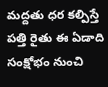మద్దతు ధర కల్పిస్తే పత్తి రైతు ఈ ఏడాది సంక్షోభం నుంచి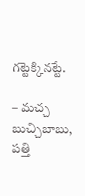గట్టెక్కినట్టే.

– మచ్చ బుచ్చిబాబు, పత్తి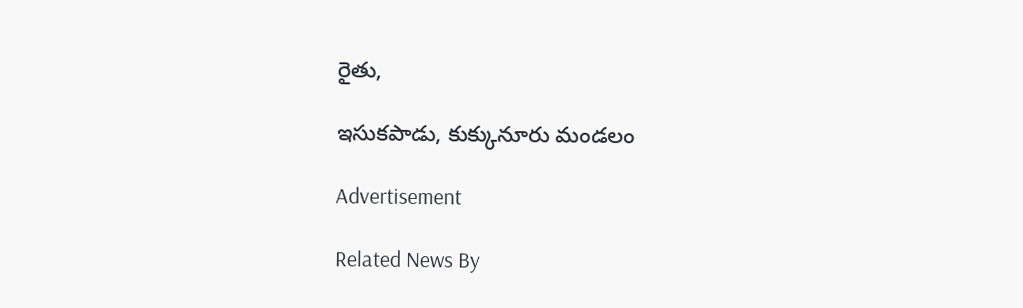రైతు,

ఇసుకపాడు, కుక్కునూరు మండలం

Advertisement

Related News By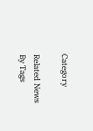Category

Related News By Tags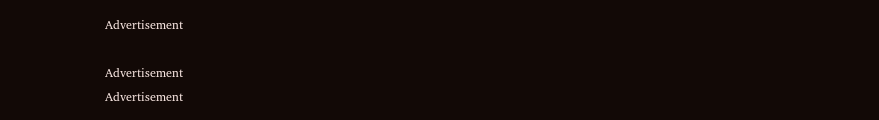Advertisement

Advertisement
Advertisement